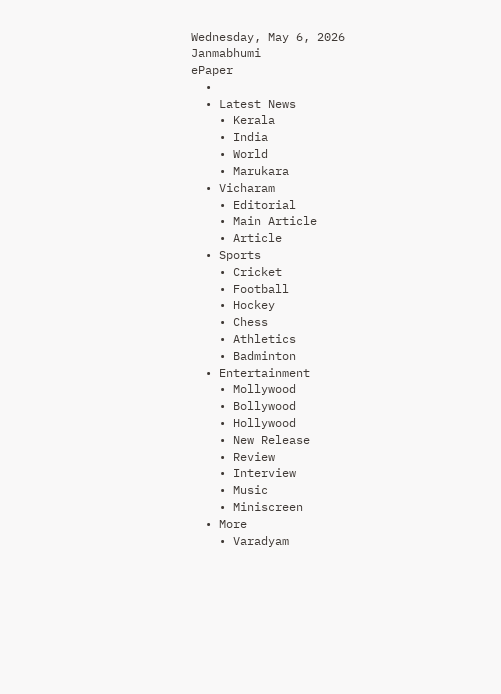Wednesday, May 6, 2026
Janmabhumi
ePaper
  •
  • Latest News
    • Kerala
    • India
    • World
    • Marukara
  • Vicharam
    • Editorial
    • Main Article
    • Article
  • Sports
    • Cricket
    • Football
    • Hockey
    • Chess
    • Athletics
    • Badminton
  • Entertainment
    • Mollywood
    • Bollywood
    • Hollywood
    • New Release
    • Review
    • Interview
    • Music
    • Miniscreen
  • More
    • Varadyam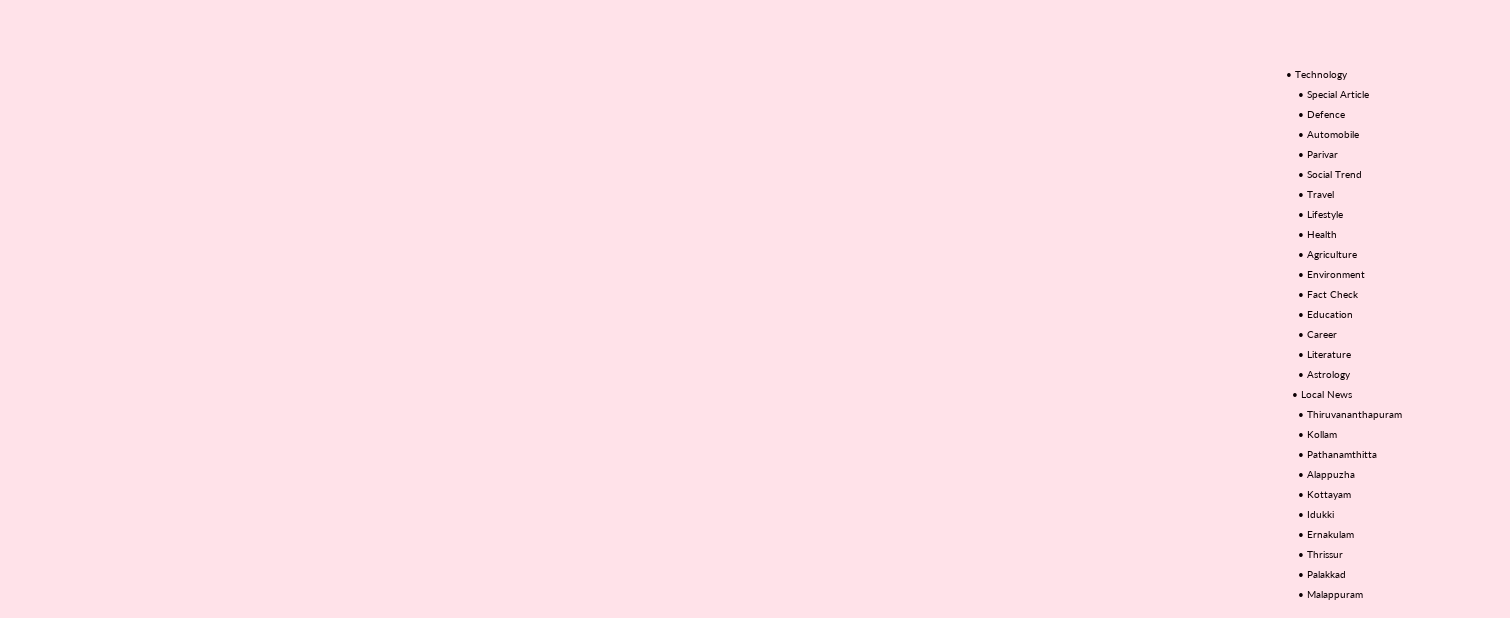• Technology
    • Special Article
    • Defence
    • Automobile
    • Parivar
    • Social Trend
    • Travel
    • Lifestyle
    • Health
    • Agriculture
    • Environment
    • Fact Check
    • Education
    • Career
    • Literature
    • Astrology
  • Local News
    • Thiruvananthapuram
    • Kollam
    • Pathanamthitta
    • Alappuzha
    • Kottayam
    • Idukki
    • Ernakulam
    • Thrissur
    • Palakkad
    • Malappuram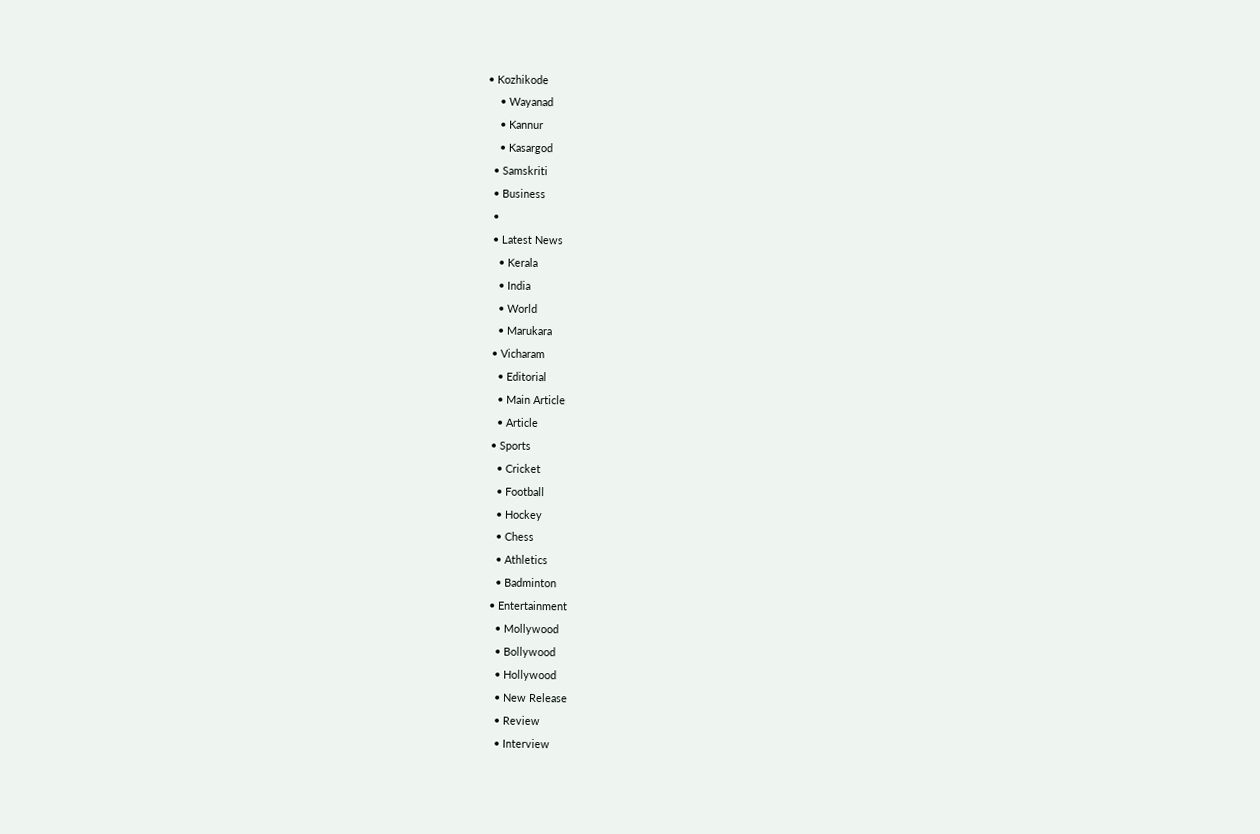• Kozhikode
    • Wayanad
    • Kannur
    • Kasargod
  • Samskriti
  • Business
  •
  • Latest News
    • Kerala
    • India
    • World
    • Marukara
  • Vicharam
    • Editorial
    • Main Article
    • Article
  • Sports
    • Cricket
    • Football
    • Hockey
    • Chess
    • Athletics
    • Badminton
  • Entertainment
    • Mollywood
    • Bollywood
    • Hollywood
    • New Release
    • Review
    • Interview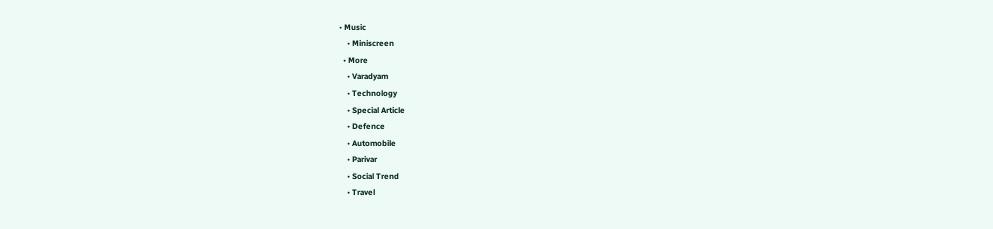• Music
    • Miniscreen
  • More
    • Varadyam
    • Technology
    • Special Article
    • Defence
    • Automobile
    • Parivar
    • Social Trend
    • Travel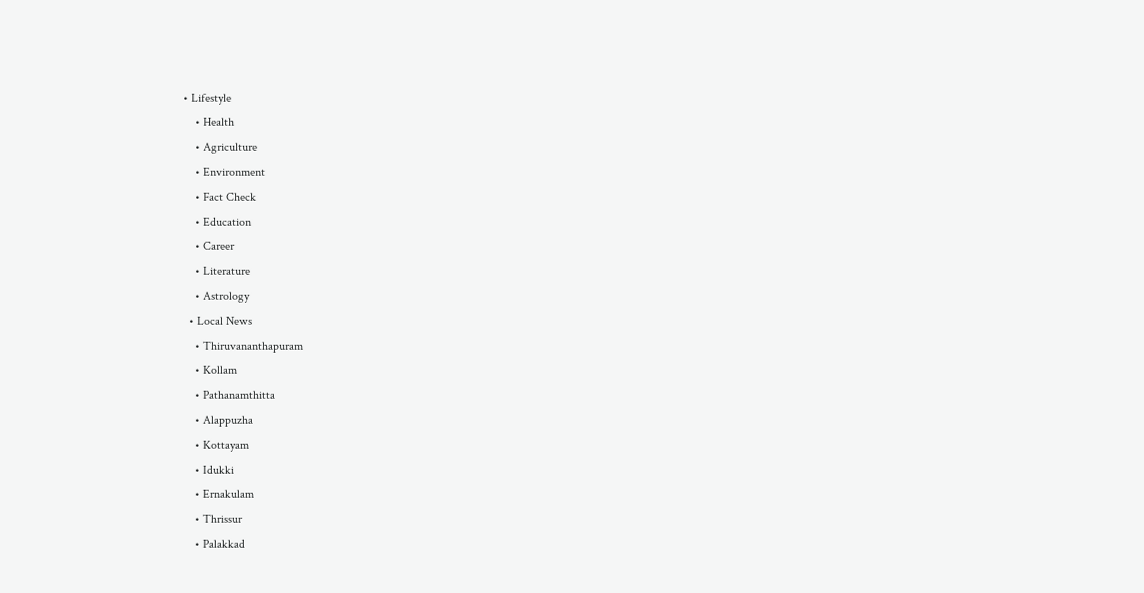• Lifestyle
    • Health
    • Agriculture
    • Environment
    • Fact Check
    • Education
    • Career
    • Literature
    • Astrology
  • Local News
    • Thiruvananthapuram
    • Kollam
    • Pathanamthitta
    • Alappuzha
    • Kottayam
    • Idukki
    • Ernakulam
    • Thrissur
    • Palakkad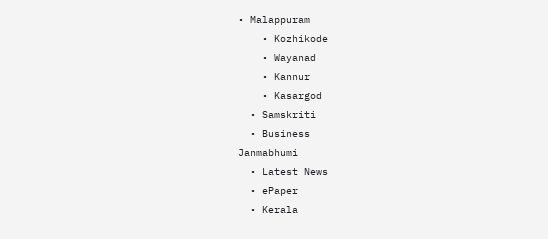• Malappuram
    • Kozhikode
    • Wayanad
    • Kannur
    • Kasargod
  • Samskriti
  • Business
Janmabhumi
  • Latest News
  • ePaper
  • Kerala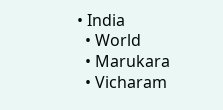• India
  • World
  • Marukara
  • Vicharam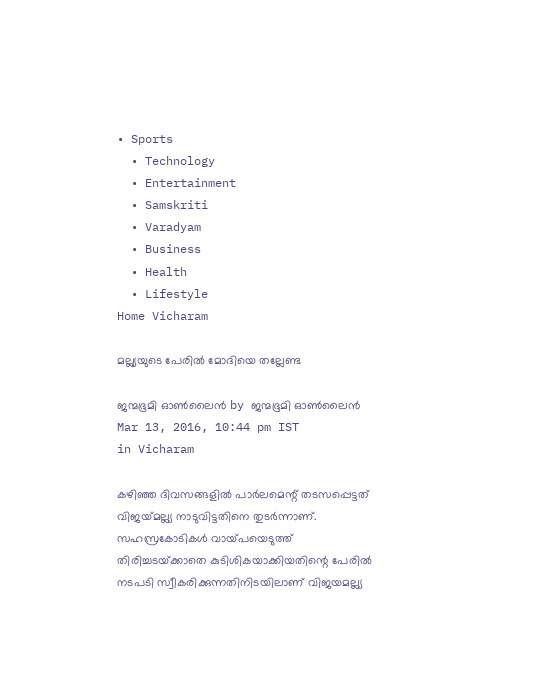• Sports
  • Technology
  • Entertainment
  • Samskriti
  • Varadyam
  • Business
  • Health
  • Lifestyle
Home Vicharam

മല്ല്യയുടെ പേരില്‍ മോദിയെ തല്ലേണ്ട

ജന്മഭൂമി ഓണ്‍ലൈന്‍ by ജന്മഭൂമി ഓണ്‍ലൈന്‍
Mar 13, 2016, 10:44 pm IST
in Vicharam

കഴിഞ്ഞ ദിവസങ്ങളില്‍ പാര്‍ലമെന്റ് തടസപ്പെട്ടത് വിജയ്‌മല്ല്യ നാടുവിട്ടതിനെ തുടര്‍ന്നാണ്. സഹസ്രകോടികള്‍ വായ്‌പയെടുത്ത് തിരിച്ചടയ്‌ക്കാതെ കുടിശികയാക്കിയതിന്റെ പേരില്‍ നടപടി സ്വീകരിക്കുന്നതിനിടയിലാണ് വിജയമല്ല്യ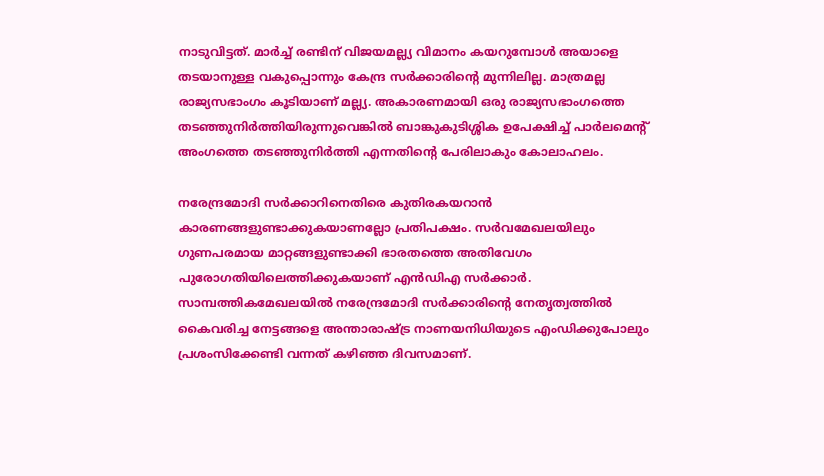നാടുവിട്ടത്. മാര്‍ച്ച് രണ്ടിന് വിജയമല്ല്യ വിമാനം കയറുമ്പോള്‍ അയാളെ തടയാനുള്ള വകുപ്പൊന്നും കേന്ദ്ര സര്‍ക്കാരിന്റെ മുന്നിലില്ല. മാത്രമല്ല രാജ്യസഭാംഗം കൂടിയാണ് മല്ല്യ. അകാരണമായി ഒരു രാജ്യസഭാംഗത്തെ തടഞ്ഞുനിര്‍ത്തിയിരുന്നുവെങ്കില്‍ ബാങ്കുകുടിശ്ശിക ഉപേക്ഷിച്ച് പാര്‍ലമെന്റ് അംഗത്തെ തടഞ്ഞുനിര്‍ത്തി എന്നതിന്റെ പേരിലാകും കോലാഹലം.

നരേന്ദ്രമോദി സര്‍ക്കാറിനെതിരെ കുതിരകയറാന്‍ കാരണങ്ങളുണ്ടാക്കുകയാണല്ലോ പ്രതിപക്ഷം. സര്‍വമേഖലയിലും ഗുണപരമായ മാറ്റങ്ങളുണ്ടാക്കി ഭാരതത്തെ അതിവേഗം പുരോഗതിയിലെത്തിക്കുകയാണ് എന്‍ഡിഎ സര്‍ക്കാര്‍. സാമ്പത്തികമേഖലയില്‍ നരേന്ദ്രമോദി സര്‍ക്കാരിന്റെ നേതൃത്വത്തില്‍ കൈവരിച്ച നേട്ടങ്ങളെ അന്താരാഷ്‌ട്ര നാണയനിധിയുടെ എംഡിക്കുപോലും പ്രശംസിക്കേണ്ടി വന്നത് കഴിഞ്ഞ ദിവസമാണ്.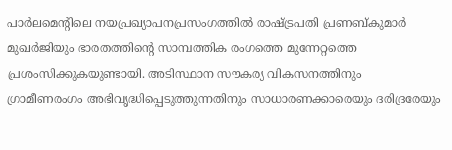പാര്‍ലമെന്റിലെ നയപ്രഖ്യാപനപ്രസംഗത്തില്‍ രാഷ്‌ട്രപതി പ്രണബ്കുമാര്‍ മുഖര്‍ജിയും ഭാരതത്തിന്റെ സാമ്പത്തിക രംഗത്തെ മുന്നേറ്റത്തെ പ്രശംസിക്കുകയുണ്ടായി. അടിസ്ഥാന സൗകര്യ വികസനത്തിനും ഗ്രാമീണരംഗം അഭിവൃദ്ധിപ്പെടുത്തുന്നതിനും സാധാരണക്കാരെയും ദരിദ്രരേയും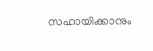സഹായിക്കാനും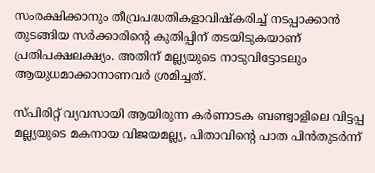സംരക്ഷിക്കാനും തീവ്രപദ്ധതികളാവിഷ്‌കരിച്ച് നടപ്പാക്കാന്‍ തുടങ്ങിയ സര്‍ക്കാരിന്റെ കുതിപ്പിന് തടയിടുകയാണ് പ്രതിപക്ഷലക്ഷ്യം. അതിന് മല്ല്യയുടെ നാടുവിട്ടോടലും ആയുധമാക്കാനാണവര്‍ ശ്രമിച്ചത്.

സ്പിരിറ്റ് വ്യവസായി ആയിരുന്ന കര്‍ണാടക ബണ്ട്വാളിലെ വിട്ടപ്പ മല്ല്യയുടെ മകനായ വിജയമല്ല്യ, പിതാവിന്റെ പാത പിന്‍തുടര്‍ന്ന്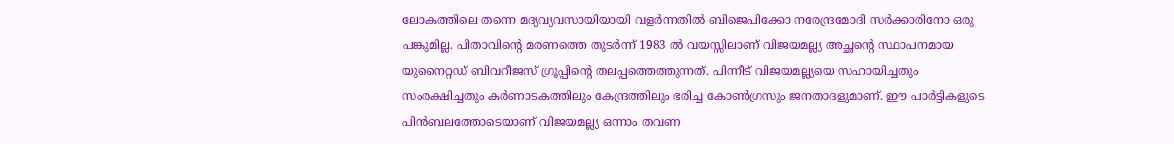ലോകത്തിലെ തന്നെ മദ്യവ്യവസായിയായി വളര്‍ന്നതില്‍ ബിജെപിക്കോ നരേന്ദ്രമോദി സര്‍ക്കാരിനോ ഒരു പങ്കുമില്ല. പിതാവിന്റെ മരണത്തെ തുടര്‍ന്ന് 1983 ല്‍ വയസ്സിലാണ് വിജയമല്ല്യ അച്ഛന്റെ സ്ഥാപനമായ യുനൈറ്റഡ് ബിവറീജസ് ഗ്രൂപ്പിന്റെ തലപ്പത്തെത്തുന്നത്. പിന്നീട് വിജയമല്ല്യയെ സഹായിച്ചതും സംരക്ഷിച്ചതും കര്‍ണാടകത്തിലും കേന്ദ്രത്തിലും ഭരിച്ച കോണ്‍ഗ്രസും ജനതാദളുമാണ്. ഈ പാര്‍ട്ടികളുടെ പിന്‍ബലത്തോടെയാണ് വിജയമല്ല്യ ഒന്നാം തവണ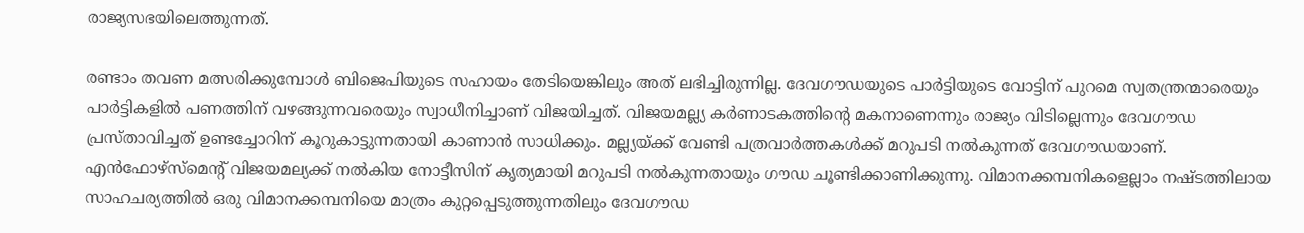രാജ്യസഭയിലെത്തുന്നത്.

രണ്ടാം തവണ മത്സരിക്കുമ്പോള്‍ ബിജെപിയുടെ സഹായം തേടിയെങ്കിലും അത് ലഭിച്ചിരുന്നില്ല. ദേവഗൗഡയുടെ പാര്‍ട്ടിയുടെ വോട്ടിന് പുറമെ സ്വതന്ത്രന്മാരെയും പാര്‍ട്ടികളില്‍ പണത്തിന് വഴങ്ങുന്നവരെയും സ്വാധീനിച്ചാണ് വിജയിച്ചത്. വിജയമല്ല്യ കര്‍ണാടകത്തിന്റെ മകനാണെന്നും രാജ്യം വിടില്ലെന്നും ദേവഗൗഡ പ്രസ്താവിച്ചത് ഉണ്ടച്ചോറിന് കൂറുകാട്ടുന്നതായി കാണാന്‍ സാധിക്കും. മല്ല്യയ്‌ക്ക് വേണ്ടി പത്രവാര്‍ത്തകള്‍ക്ക് മറുപടി നല്‍കുന്നത് ദേവഗൗഡയാണ്. എന്‍ഫോഴ്‌സ്‌മെന്റ് വിജയമല്യക്ക് നല്‍കിയ നോട്ടീസിന് കൃത്യമായി മറുപടി നല്‍കുന്നതായും ഗൗഡ ചൂണ്ടിക്കാണിക്കുന്നു. വിമാനക്കമ്പനികളെല്ലാം നഷ്ടത്തിലായ സാഹചര്യത്തില്‍ ഒരു വിമാനക്കമ്പനിയെ മാത്രം കുറ്റപ്പെടുത്തുന്നതിലും ദേവഗൗഡ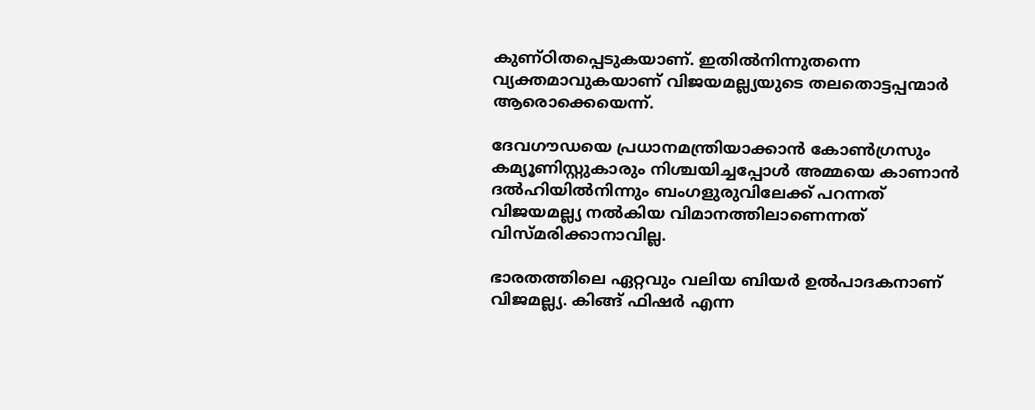കുണ്ഠിതപ്പെടുകയാണ്. ഇതില്‍നിന്നുതന്നെ വ്യക്തമാവുകയാണ് വിജയമല്ല്യയുടെ തലതൊട്ടപ്പന്മാര്‍ ആരൊക്കെയെന്ന്.

ദേവഗൗഡയെ പ്രധാനമന്ത്രിയാക്കാന്‍ കോണ്‍ഗ്രസും കമ്യൂണിസ്റ്റുകാരും നിശ്ചയിച്ചപ്പോള്‍ അമ്മയെ കാണാന്‍ ദല്‍ഹിയില്‍നിന്നും ബംഗളുരുവിലേക്ക് പറന്നത് വിജയമല്ല്യ നല്‍കിയ വിമാനത്തിലാണെന്നത് വിസ്മരിക്കാനാവില്ല.

ഭാരതത്തിലെ ഏറ്റവും വലിയ ബിയര്‍ ഉല്‍പാദകനാണ് വിജമല്ല്യ. കിങ്ങ് ഫിഷര്‍ എന്ന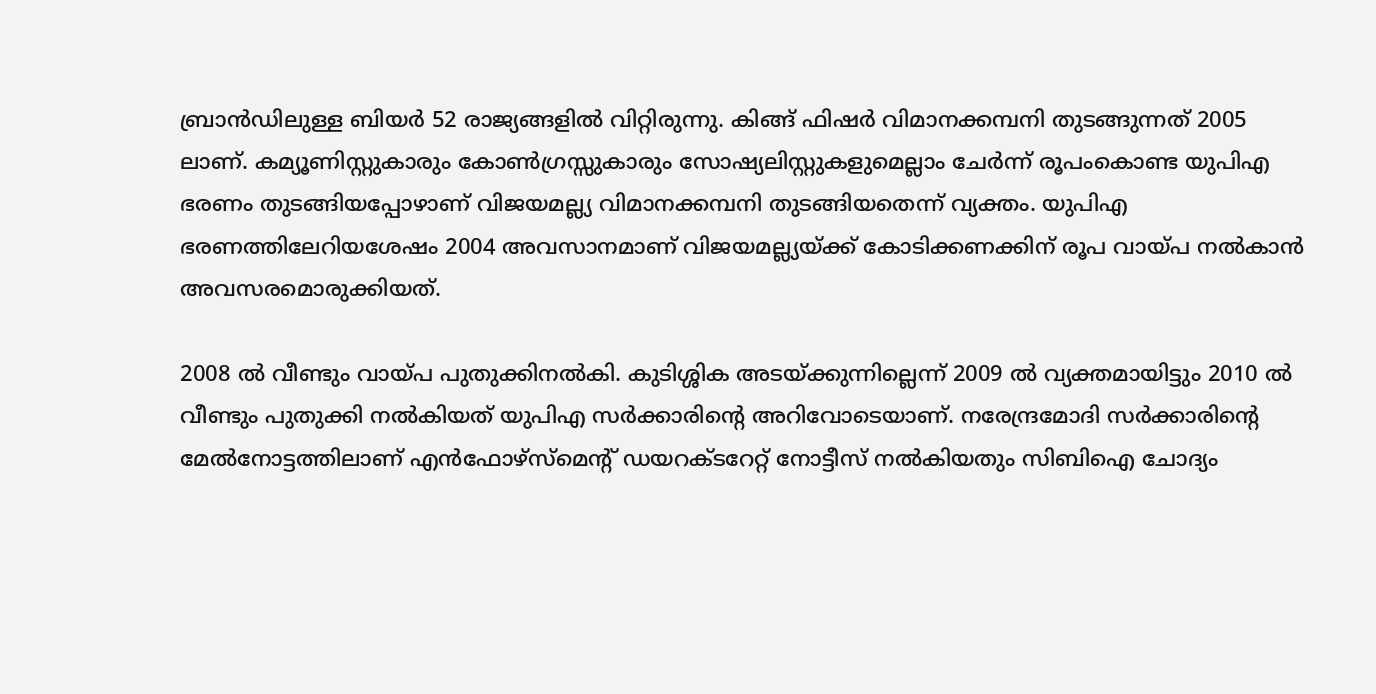ബ്രാന്‍ഡിലുള്ള ബിയര്‍ 52 രാജ്യങ്ങളില്‍ വിറ്റിരുന്നു. കിങ്ങ് ഫിഷര്‍ വിമാനക്കമ്പനി തുടങ്ങുന്നത് 2005 ലാണ്. കമ്യൂണിസ്റ്റുകാരും കോണ്‍ഗ്രസ്സുകാരും സോഷ്യലിസ്റ്റുകളുമെല്ലാം ചേര്‍ന്ന് രൂപംകൊണ്ട യുപിഎ ഭരണം തുടങ്ങിയപ്പോഴാണ് വിജയമല്ല്യ വിമാനക്കമ്പനി തുടങ്ങിയതെന്ന് വ്യക്തം. യുപിഎ ഭരണത്തിലേറിയശേഷം 2004 അവസാനമാണ് വിജയമല്ല്യയ്‌ക്ക് കോടിക്കണക്കിന് രൂപ വായ്‌പ നല്‍കാന്‍ അവസരമൊരുക്കിയത്.

2008 ല്‍ വീണ്ടും വായ്‌പ പുതുക്കിനല്‍കി. കുടിശ്ശിക അടയ്‌ക്കുന്നില്ലെന്ന് 2009 ല്‍ വ്യക്തമായിട്ടും 2010 ല്‍ വീണ്ടും പുതുക്കി നല്‍കിയത് യുപിഎ സര്‍ക്കാരിന്റെ അറിവോടെയാണ്. നരേന്ദ്രമോദി സര്‍ക്കാരിന്റെ മേല്‍നോട്ടത്തിലാണ് എന്‍ഫോഴ്‌സ്‌മെന്റ് ഡയറക്ടറേറ്റ് നോട്ടീസ് നല്‍കിയതും സിബിഐ ചോദ്യം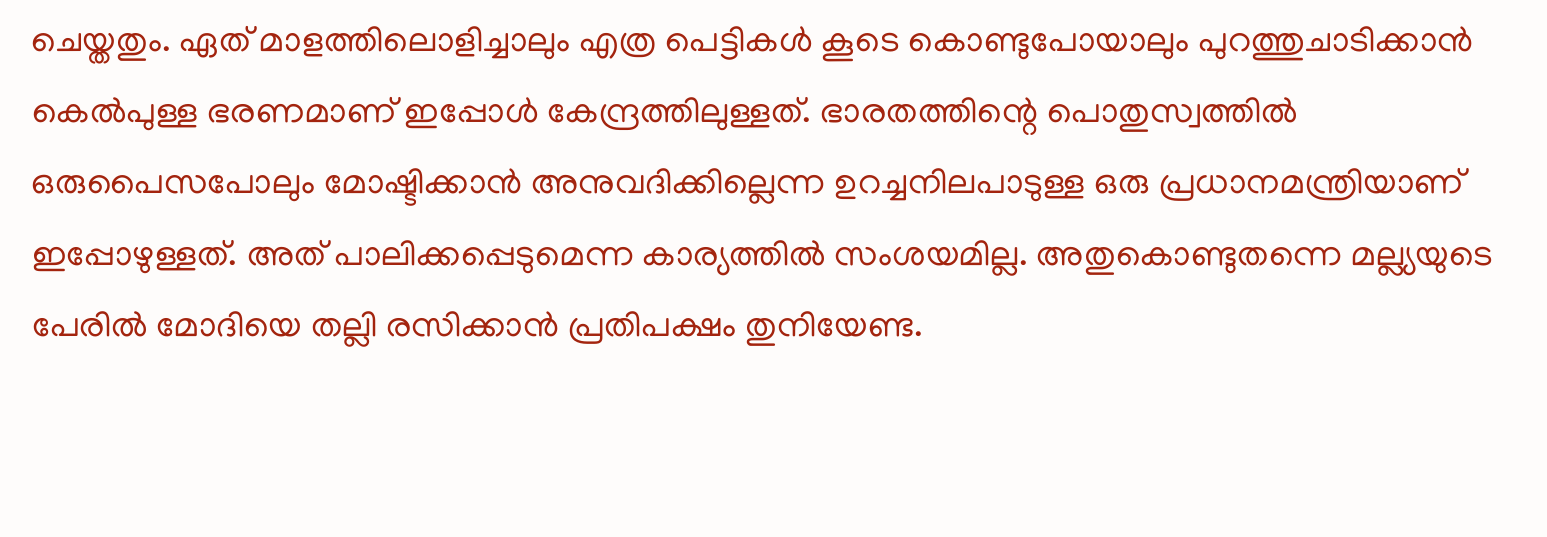ചെയ്തതും. ഏത് മാളത്തിലൊളിച്ചാലും എത്ര പെട്ടികള്‍ കൂടെ കൊണ്ടുപോയാലും പുറത്തുചാടിക്കാന്‍ കെല്‍പുള്ള ഭരണമാണ് ഇപ്പോള്‍ കേന്ദ്രത്തിലുള്ളത്. ഭാരതത്തിന്റെ പൊതുസ്വത്തില്‍ ഒരുപൈസപോലും മോഷ്ടിക്കാന്‍ അനുവദിക്കില്ലെന്ന ഉറച്ചനിലപാടുള്ള ഒരു പ്രധാനമന്ത്രിയാണ് ഇപ്പോഴുള്ളത്. അത് പാലിക്കപ്പെടുമെന്ന കാര്യത്തില്‍ സംശയമില്ല. അതുകൊണ്ടുതന്നെ മല്ല്യയുടെ പേരില്‍ മോദിയെ തല്ലി രസിക്കാന്‍ പ്രതിപക്ഷം തുനിയേണ്ട.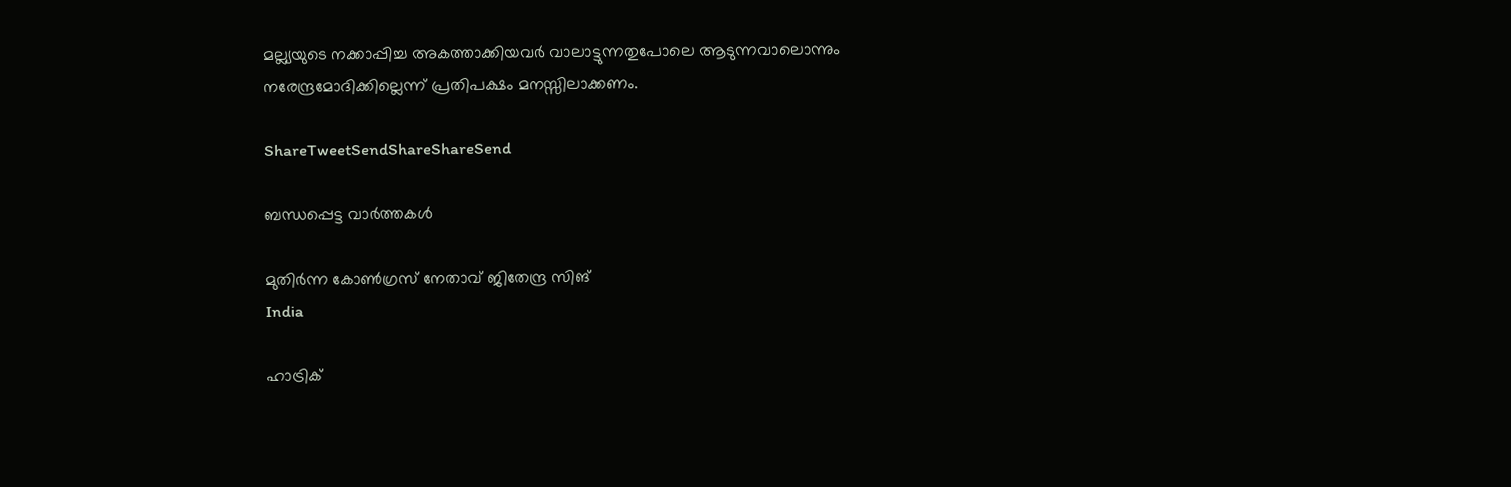മല്ല്യയുടെ നക്കാപ്പിച്ച അകത്താക്കിയവര്‍ വാലാട്ടുന്നതുപോലെ ആടുന്നവാലൊന്നും നരേന്ദ്രമോദിക്കില്ലെന്ന് പ്രതിപക്ഷം മനസ്സിലാക്കണം.

ShareTweetSendShareShareSend

ബന്ധപ്പെട്ട വാര്‍ത്തകള്‍

മുതിര്‍ന്ന കോണ്‍ഗ്രസ് നേതാവ് ജിതേന്ദ്ര സിങ്
India

ഹാട്രിക്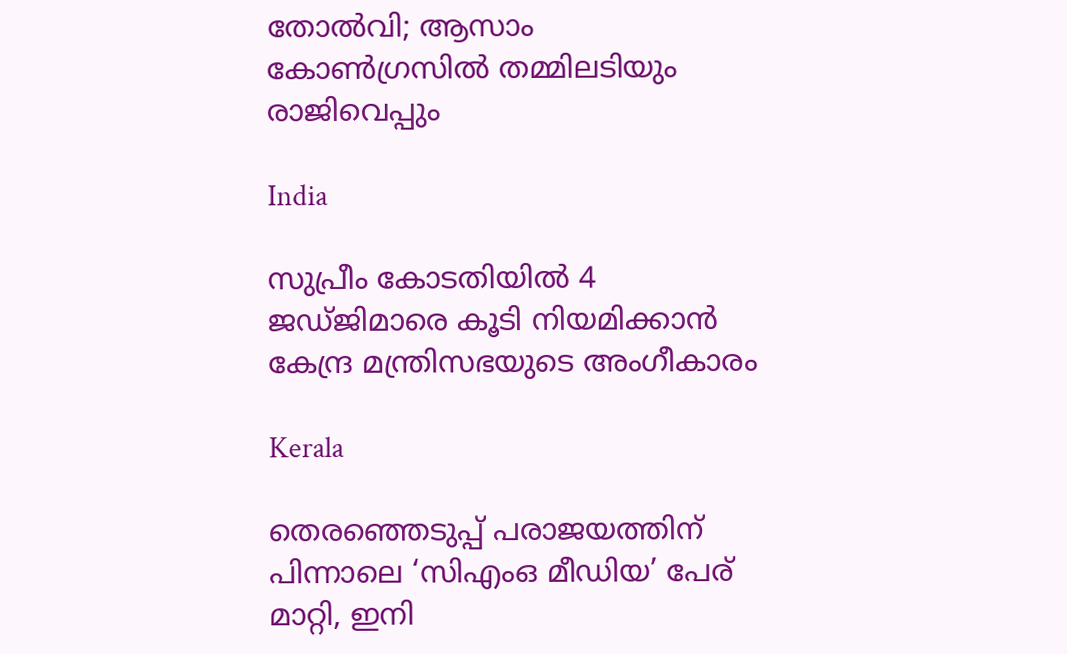തോല്‍വി; ആസാം കോണ്‍ഗ്രസില്‍ തമ്മിലടിയും രാജിവെപ്പും

India

സുപ്രീം കോടതിയിൽ 4 ജഡ്ജിമാരെ കൂടി നിയമിക്കാൻ കേന്ദ്ര മന്ത്രിസഭയുടെ അംഗീകാരം

Kerala

തെരഞ്ഞെടുപ്പ് പരാജയത്തിന് പിന്നാലെ ‘സിഎംഒ മീഡിയ’ പേര് മാറ്റി, ഇനി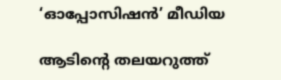‘ഓപ്പോസിഷന്‍’ മീഡിയ

ആടിന്റെ തലയറുത്ത്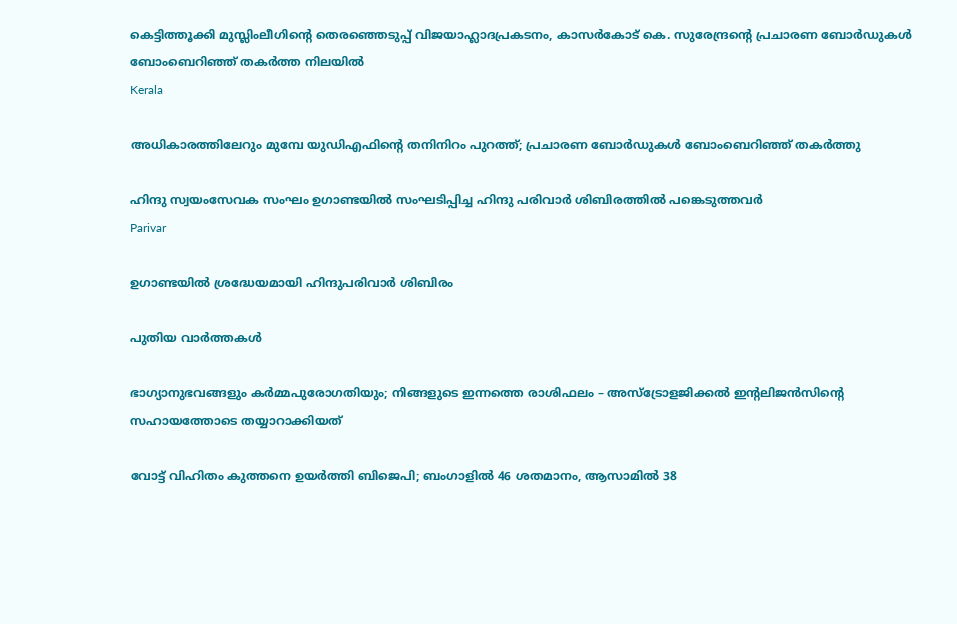കെട്ടിത്തൂക്കി മുസ്ലിംലീഗിന്റെ തെരഞ്ഞെടുപ്പ് വിജയാഹ്ലാദപ്രകടനം, കാസര്‍കോട് കെ. സുരേന്ദ്രന്റെ പ്രചാരണ ബോര്‍ഡുകള്‍ ബോംബെറിഞ്ഞ് തകര്‍ത്ത നിലയില്‍
Kerala

അധികാരത്തിലേറും മുമ്പേ യുഡിഎഫിന്റെ തനിനിറം പുറത്ത്; പ്രചാരണ ബോര്‍ഡുകള്‍ ബോംബെറിഞ്ഞ് തകര്‍ത്തു

ഹിന്ദു സ്വയംസേവക സംഘം ഉഗാണ്ടയില്‍ സംഘടിപ്പിച്ച ഹിന്ദു പരിവാര്‍ ശിബിരത്തില്‍ പങ്കെടുത്തവര്‍
Parivar

ഉഗാണ്ടയില്‍ ശ്രദ്ധേയമായി ഹിന്ദുപരിവാര്‍ ശിബിരം

പുതിയ വാര്‍ത്തകള്‍

ഭാഗ്യാനുഭവങ്ങളും കർമ്മപുരോഗതിയും; നിങ്ങളുടെ ഇന്നത്തെ രാശിഫലം – അസ്ട്രോളജിക്കൽ ഇന്റലിജൻസിന്റെ സഹായത്തോടെ തയ്യാറാക്കിയത്

വോട്ട് വിഹിതം കുത്തനെ ഉയര്‍ത്തി ബിജെപി; ബംഗാളില്‍ 46 ശതമാനം, ആസാമില്‍ 38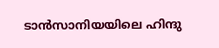ടാന്‍സാനിയയിലെ ഹിന്ദു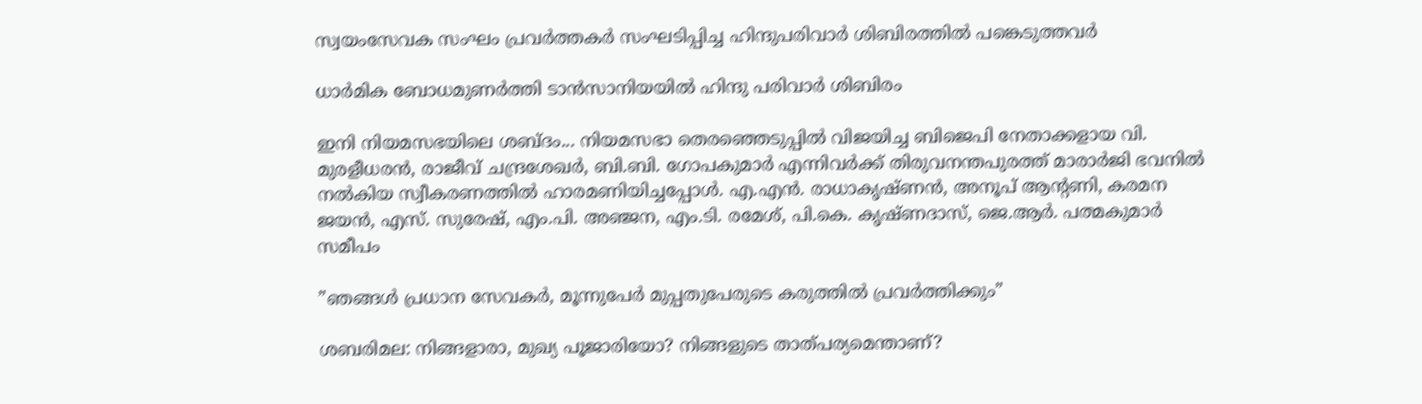സ്വയംസേവക സംഘം പ്രവര്‍ത്തകര്‍ സംഘടിപ്പിച്ച ഹിന്ദുപരിവാര്‍ ശിബിരത്തില്‍ പങ്കെടുത്തവര്‍

ധാര്‍മിക ബോധമുണര്‍ത്തി ടാന്‍സാനിയയില്‍ ഹിന്ദു പരിവാര്‍ ശിബിരം

ഇനി നിയമസഭയിലെ ശബ്ദം... നിയമസഭാ തെരഞ്ഞെടുപ്പില്‍ വിജയിച്ച ബിജെപി നേതാക്കളായ വി. മുരളീധരന്‍, രാജീവ് ചന്ദ്രശേഖര്‍, ബി.ബി. ഗോപകുമാര്‍ എന്നിവര്‍ക്ക് തിരുവനന്തപുരത്ത് മാരാര്‍ജി ഭവനില്‍ നല്‍കിയ സ്വീകരണത്തില്‍ ഹാരമണിയിച്ചപ്പോള്‍. എ.എന്‍. രാധാകൃഷ്ണന്‍, അനൂപ് ആന്റണി, കരമന ജയന്‍, എസ്. സുരേഷ്, എം.പി. അഞ്ജന, എം.ടി. രമേശ്, പി.കെ. കൃഷ്ണദാസ്, ജെ.ആര്‍. പത്മകുമാര്‍ സമീപം

”ഞങ്ങള്‍ പ്രധാന സേവകര്‍, മൂന്നുപേര്‍ മുപ്പതുപേരുടെ കരുത്തില്‍ പ്രവര്‍ത്തിക്കും”

ശബരിമല: നിങ്ങളാരാ, മുഖ്യ പൂജാരിയോ? നിങ്ങളുടെ താത്പര്യമെന്താണ്?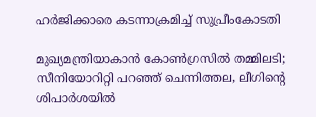ഹര്‍ജിക്കാരെ കടന്നാക്രമിച്ച് സുപ്രീംകോടതി

മുഖ്യമന്ത്രിയാകാന്‍ കോണ്‍ഗ്രസില്‍ തമ്മിലടി; സീനിയോറിറ്റി പറഞ്ഞ് ചെന്നിത്തല, ലീഗിന്റെ ശിപാര്‍ശയില്‍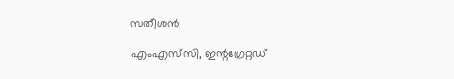സതീശന്‍

എംഎസ്‌സി, ഇന്റഗ്രേറ്റഡ്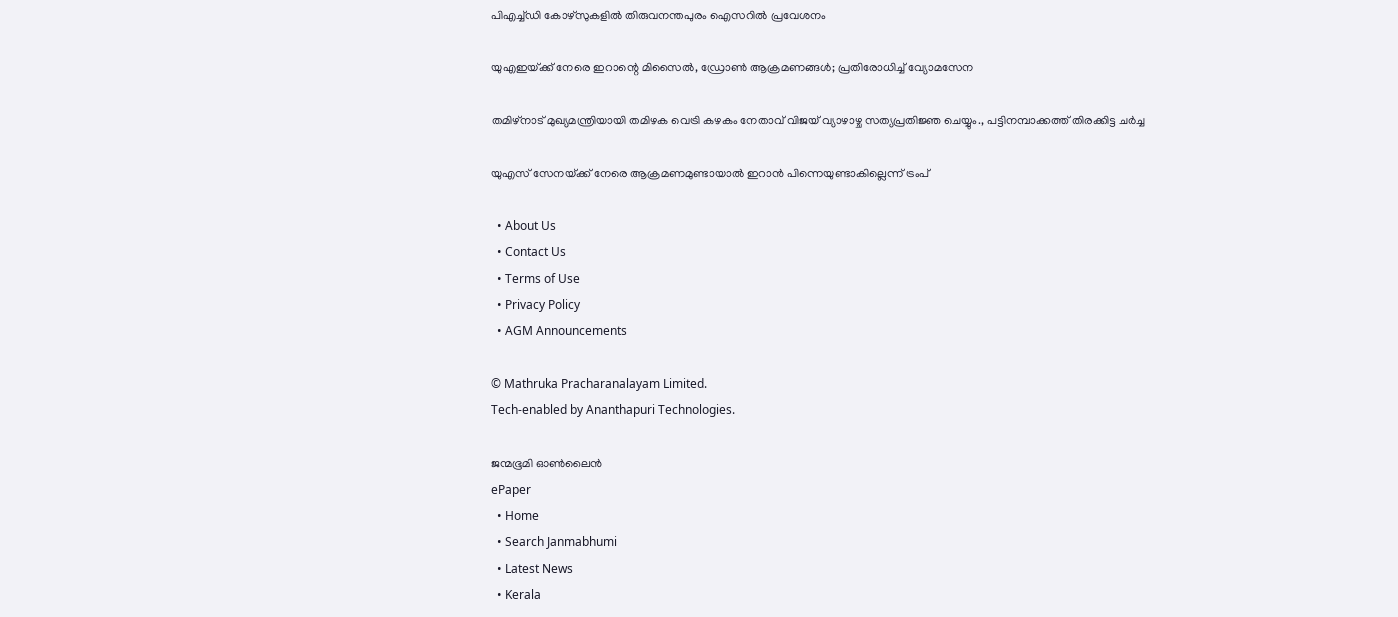പിഎച്ച്ഡി കോഴ്‌സുകളില്‍ തിരുവനന്തപുരം ഐസറില്‍ പ്രവേശനം

യുഎഇയ്‌ക്ക് നേരെ ഇറാന്റെ മിസൈൽ, ഡ്രോൺ ആക്രമണങ്ങൾ; പ്രതിരോധിച്ച് വ്യോമസേന

തമിഴ്‌നാട് മുഖ്യമന്ത്രിയായി തമിഴക വെട്രി കഴകം നേതാവ് വിജയ് വ്യാഴാഴ്ച സത്യപ്രതിജ്ഞ ചെയ്യും., പട്ടിനമ്പാക്കത്ത് തിരക്കിട്ട ചർച്ച

യുഎസ് സേനയ്‌ക്ക് നേരെ ആക്രമണമുണ്ടായാല്‍ ഇറാന്‍ പിന്നെയുണ്ടാകില്ലെന്ന് ട്രംപ്

  • About Us
  • Contact Us
  • Terms of Use
  • Privacy Policy
  • AGM Announcements

© Mathruka Pracharanalayam Limited.
Tech-enabled by Ananthapuri Technologies.

ജന്മഭൂമി ഓണ്‍ലൈന്‍
ePaper
  • Home
  • Search Janmabhumi
  • Latest News
  • Kerala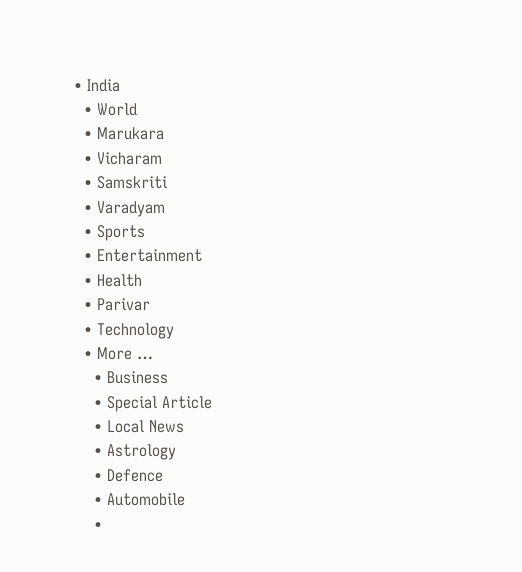• India
  • World
  • Marukara
  • Vicharam
  • Samskriti
  • Varadyam
  • Sports
  • Entertainment
  • Health
  • Parivar
  • Technology
  • More …
    • Business
    • Special Article
    • Local News
    • Astrology
    • Defence
    • Automobile
    •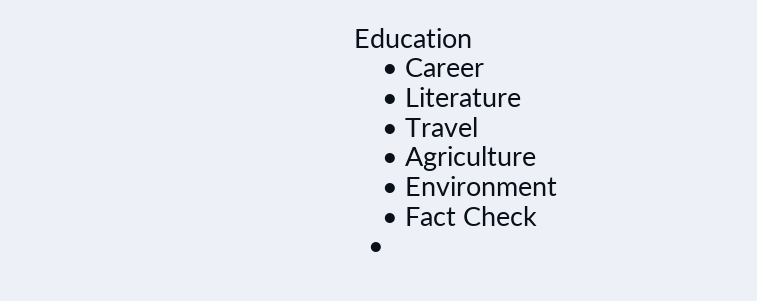Education
    • Career
    • Literature
    • Travel
    • Agriculture
    • Environment
    • Fact Check
  •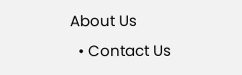About Us
  • Contact Us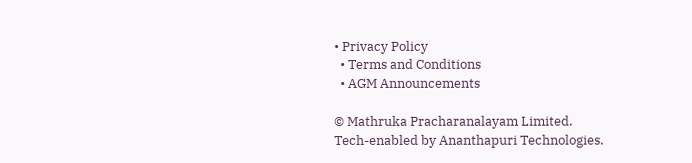• Privacy Policy
  • Terms and Conditions
  • AGM Announcements

© Mathruka Pracharanalayam Limited.
Tech-enabled by Ananthapuri Technologies.